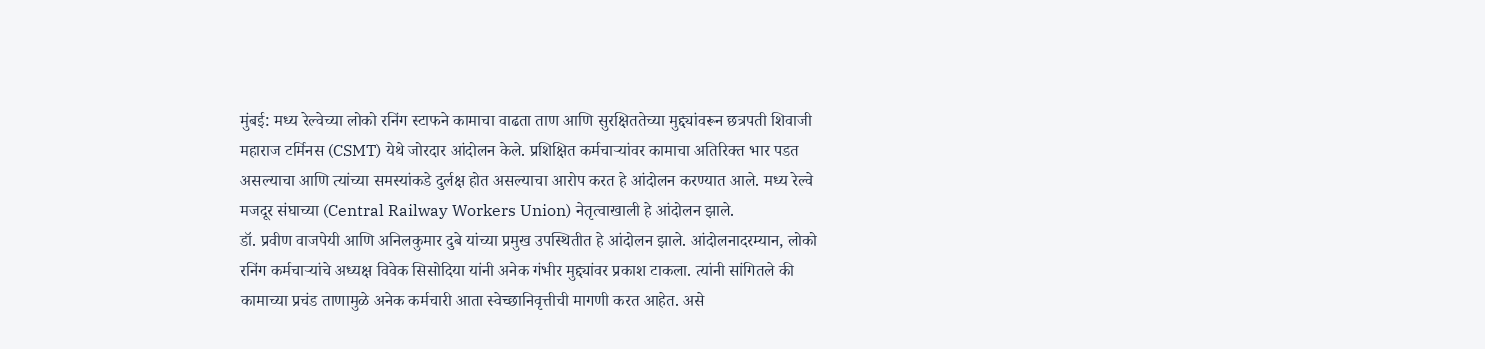मुंबई: मध्य रेल्वेच्या लोको रनिंग स्टाफने कामाचा वाढता ताण आणि सुरक्षिततेच्या मुद्द्यांवरून छत्रपती शिवाजी महाराज टर्मिनस (CSMT) येथे जोरदार आंदोलन केले. प्रशिक्षित कर्मचाऱ्यांवर कामाचा अतिरिक्त भार पडत असल्याचा आणि त्यांच्या समस्यांकडे दुर्लक्ष होत असल्याचा आरोप करत हे आंदोलन करण्यात आले. मध्य रेल्वे मजदूर संघाच्या (Central Railway Workers Union) नेतृत्वाखाली हे आंदोलन झाले.
डॉ. प्रवीण वाजपेयी आणि अनिलकुमार दुबे यांच्या प्रमुख उपस्थितीत हे आंदोलन झाले. आंदोलनादरम्यान, लोको रनिंग कर्मचाऱ्यांचे अध्यक्ष विवेक सिसोदिया यांनी अनेक गंभीर मुद्द्यांवर प्रकाश टाकला. त्यांनी सांगितले की कामाच्या प्रचंड ताणामुळे अनेक कर्मचारी आता स्वेच्छानिवृत्तीची मागणी करत आहेत. असे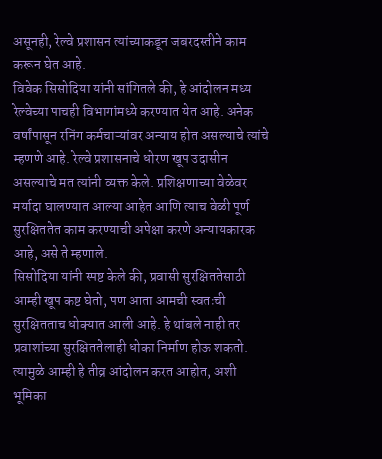असूनही, रेल्वे प्रशासन त्यांच्याकडून जबरदस्तीने काम करून घेत आहे.
विवेक सिसोदिया यांनी सांगितले की, हे आंदोलन मध्य रेल्वेच्या पाचही विभागांमध्ये करण्यात येत आहे. अनेक वर्षांपासून रनिंग कर्मचाऱ्यांवर अन्याय होत असल्याचे त्यांचे म्हणणे आहे. रेल्वे प्रशासनाचे धोरण खूप उदासीन असल्याचे मत त्यांनी व्यक्त केले. प्रशिक्षणाच्या वेळेवर मर्यादा घालण्यात आल्या आहेत आणि त्याच वेळी पूर्ण सुरक्षिततेत काम करण्याची अपेक्षा करणे अन्यायकारक आहे, असे ते म्हणाले.
सिसोदिया यांनी स्पष्ट केले की, प्रवासी सुरक्षिततेसाठी आम्ही खूप कष्ट घेतो, पण आता आमची स्वतःची सुरक्षितताच धोक्यात आली आहे. हे थांबले नाही तर प्रवाशांच्या सुरक्षिततेलाही धोका निर्माण होऊ शकतो. त्यामुळे आम्ही हे तीव्र आंदोलन करत आहोत, अशी भूमिका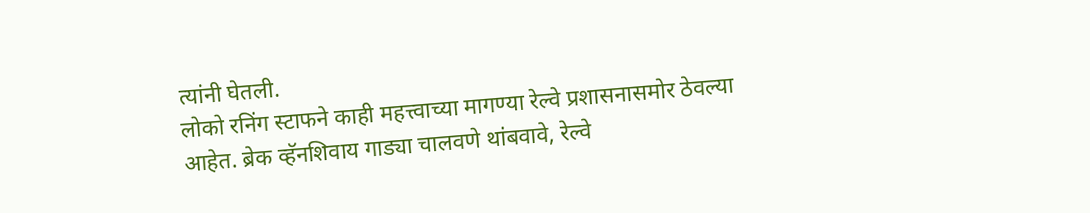त्यांनी घेतली.
लोको रनिंग स्टाफने काही महत्त्वाच्या मागण्या रेल्वे प्रशासनासमोर ठेवल्या आहेत. ब्रेक व्हॅनशिवाय गाड्या चालवणे थांबवावे, रेल्वे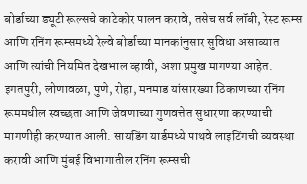बोर्डाच्या ड्यूटी रूल्सचे काटेकोर पालन करावे, तसेच सर्व लॉबी, रेस्ट रूम्स आणि रनिंग रूम्समध्ये रेल्वे बोर्डाच्या मानकांनुसार सुविधा असाव्यात आणि त्यांची नियमित देखभाल व्हावी, अशा प्रमुख मागण्या आहेत.
इगतपुरी, लोणावळा, पुणे, रोहा, मनमाड यांसारख्या ठिकाणच्या रनिंग रूममधील स्वच्छता आणि जेवणाच्या गुणवत्तेत सुधारणा करण्याची मागणीही करण्यात आली. सायडिंग यार्डमध्ये पाथवे लाइटिंगची व्यवस्था करावी आणि मुंबई विभागातील रनिंग रूम्सची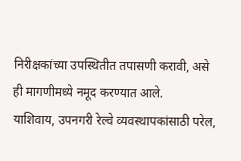निरीक्षकांच्या उपस्थितीत तपासणी करावी, असे ही मागणीमध्ये नमूद करण्यात आले.
याशिवाय, उपनगरी रेल्वे व्यवस्थापकांसाठी परेल,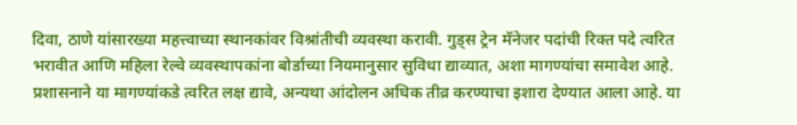दिवा, ठाणे यांसारख्या महत्त्वाच्या स्थानकांवर विश्रांतीची व्यवस्था करावी. गुड्स ट्रेन मॅनेजर पदांची रिक्त पदे त्वरित भरावीत आणि महिला रेल्वे व्यवस्थापकांना बोर्डाच्या नियमानुसार सुविधा द्याव्यात, अशा मागण्यांचा समावेश आहे. प्रशासनाने या मागण्यांकडे त्वरित लक्ष द्यावे, अन्यथा आंदोलन अधिक तीव्र करण्याचा इशारा देण्यात आला आहे. या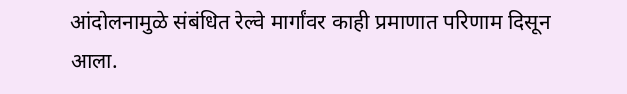आंदोलनामुळे संबंधित रेल्वे मार्गांवर काही प्रमाणात परिणाम दिसून आला.